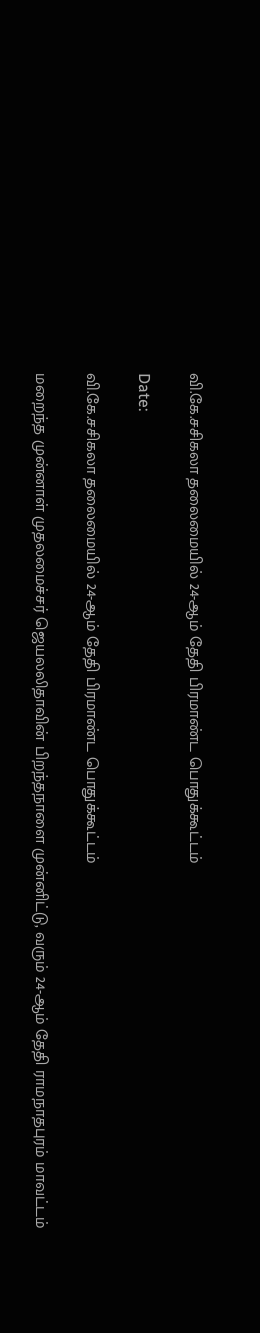வி.கே.சசிகலா தலைமையில் 24-ஆம் தேதி பிரமாண்ட பொதுக்கூட்டம்

Date:

வி.கே.சசிகலா தலைமையில் 24-ஆம் தேதி பிரமாண்ட பொதுக்கூட்டம்

மறைந்த முன்னாள் முதலமைச்சர் ஜெயலலிதாவின் பிறந்தநாளை முன்னிட்டு, வரும் 24-ஆம் தேதி ராமநாதபுரம் மாவட்டம்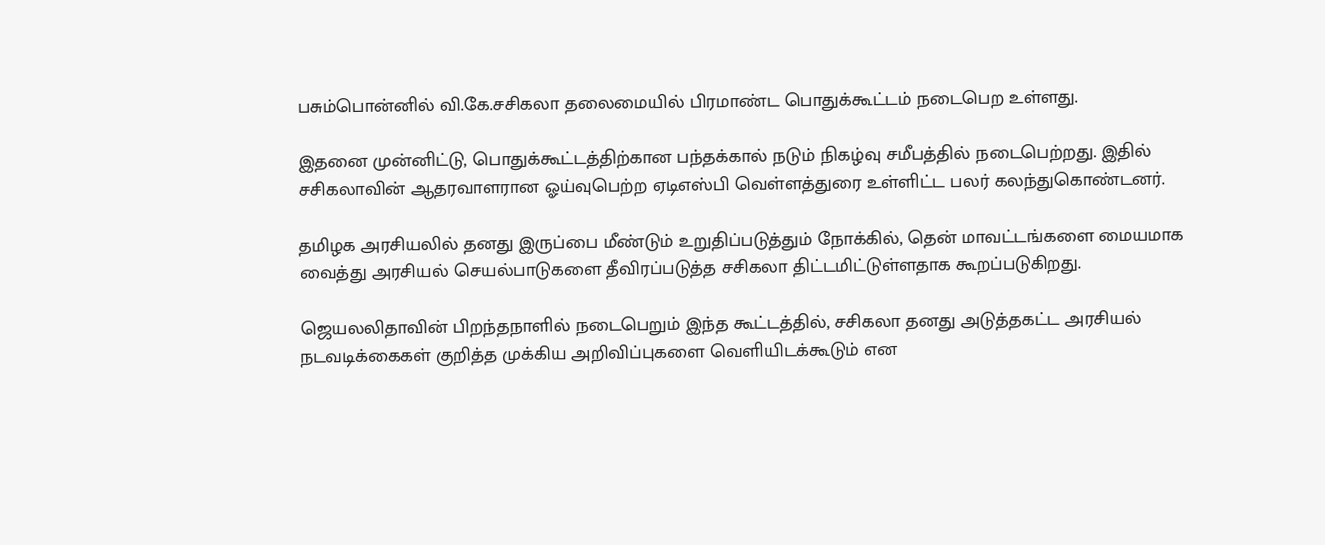பசும்பொன்னில் வி.கே.சசிகலா தலைமையில் பிரமாண்ட பொதுக்கூட்டம் நடைபெற உள்ளது.

இதனை முன்னிட்டு, பொதுக்கூட்டத்திற்கான பந்தக்கால் நடும் நிகழ்வு சமீபத்தில் நடைபெற்றது. இதில் சசிகலாவின் ஆதரவாளரான ஓய்வுபெற்ற ஏடிஎஸ்பி வெள்ளத்துரை உள்ளிட்ட பலர் கலந்துகொண்டனர்.

தமிழக அரசியலில் தனது இருப்பை மீண்டும் உறுதிப்படுத்தும் நோக்கில், தென் மாவட்டங்களை மையமாக வைத்து அரசியல் செயல்பாடுகளை தீவிரப்படுத்த சசிகலா திட்டமிட்டுள்ளதாக கூறப்படுகிறது.

ஜெயலலிதாவின் பிறந்தநாளில் நடைபெறும் இந்த கூட்டத்தில், சசிகலா தனது அடுத்தகட்ட அரசியல் நடவடிக்கைகள் குறித்த முக்கிய அறிவிப்புகளை வெளியிடக்கூடும் என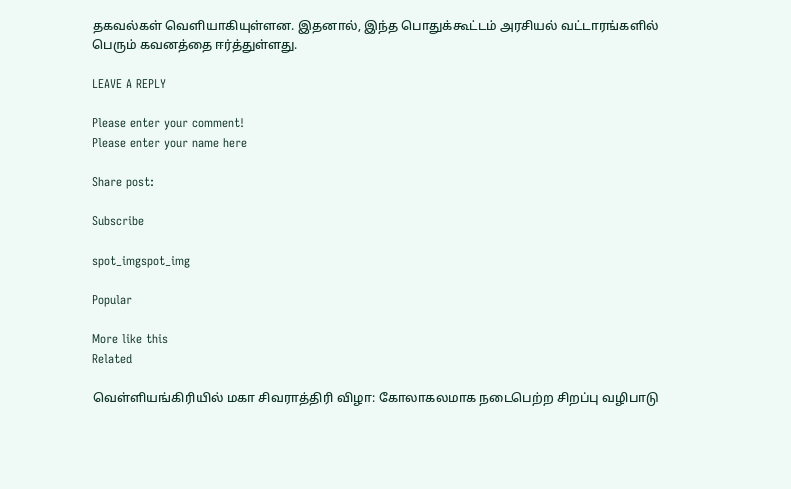தகவல்கள் வெளியாகியுள்ளன. இதனால், இந்த பொதுக்கூட்டம் அரசியல் வட்டாரங்களில் பெரும் கவனத்தை ஈர்த்துள்ளது.

LEAVE A REPLY

Please enter your comment!
Please enter your name here

Share post:

Subscribe

spot_imgspot_img

Popular

More like this
Related

வெள்ளியங்கிரியில் மகா சிவராத்திரி விழா: கோலாகலமாக நடைபெற்ற சிறப்பு வழிபாடு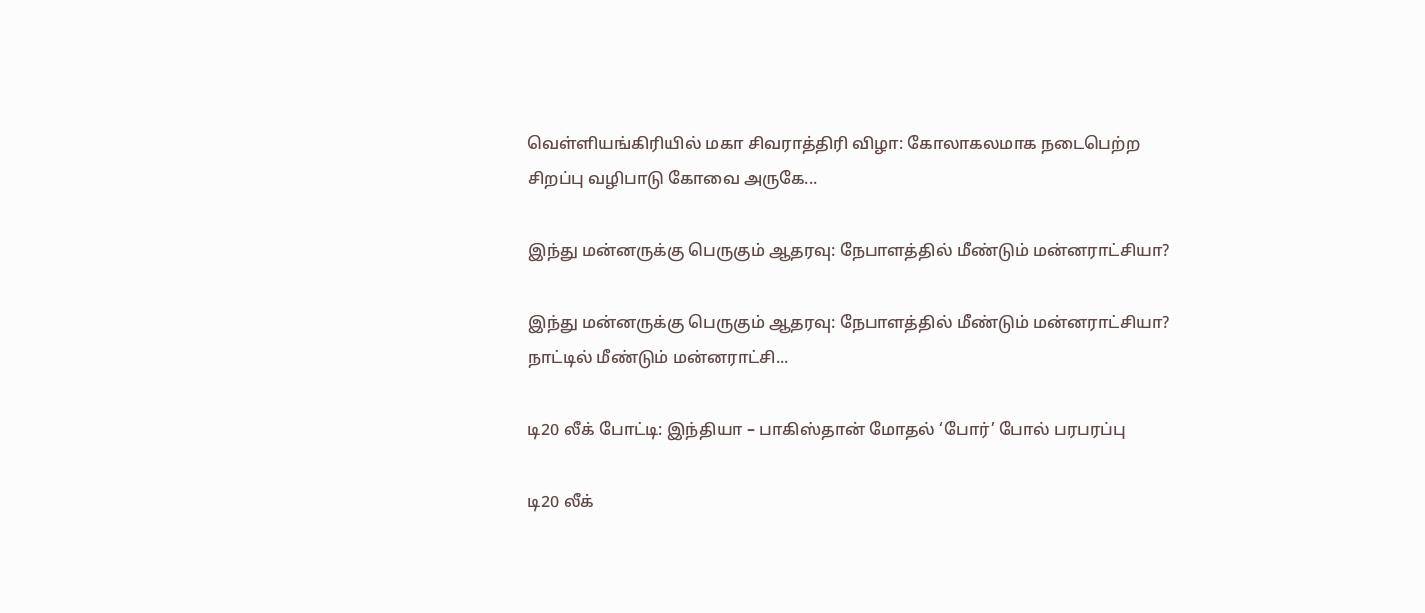வெள்ளியங்கிரியில் மகா சிவராத்திரி விழா: கோலாகலமாக நடைபெற்ற சிறப்பு வழிபாடு கோவை அருகே...

இந்து மன்னருக்கு பெருகும் ஆதரவு: நேபாளத்தில் மீண்டும் மன்னராட்சியா?

இந்து மன்னருக்கு பெருகும் ஆதரவு: நேபாளத்தில் மீண்டும் மன்னராட்சியா? நாட்டில் மீண்டும் மன்னராட்சி...

டி20 லீக் போட்டி: இந்தியா – பாகிஸ்தான் மோதல் ‘போர்’ போல் பரபரப்பு

டி20 லீக்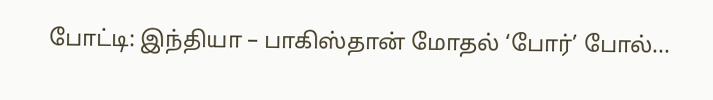போட்டி: இந்தியா – பாகிஸ்தான் மோதல் ‘போர்’ போல்...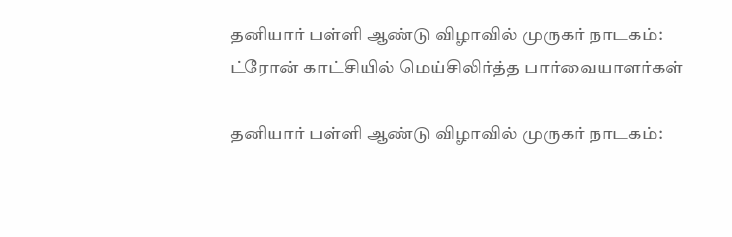தனியார் பள்ளி ஆண்டு விழாவில் முருகர் நாடகம்: ட்ரோன் காட்சியில் மெய்சிலிர்த்த பார்வையாளர்கள்

தனியார் பள்ளி ஆண்டு விழாவில் முருகர் நாடகம்: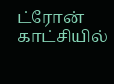ட்ரோன் காட்சியில்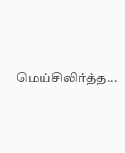மெய்சிலிர்த்த...